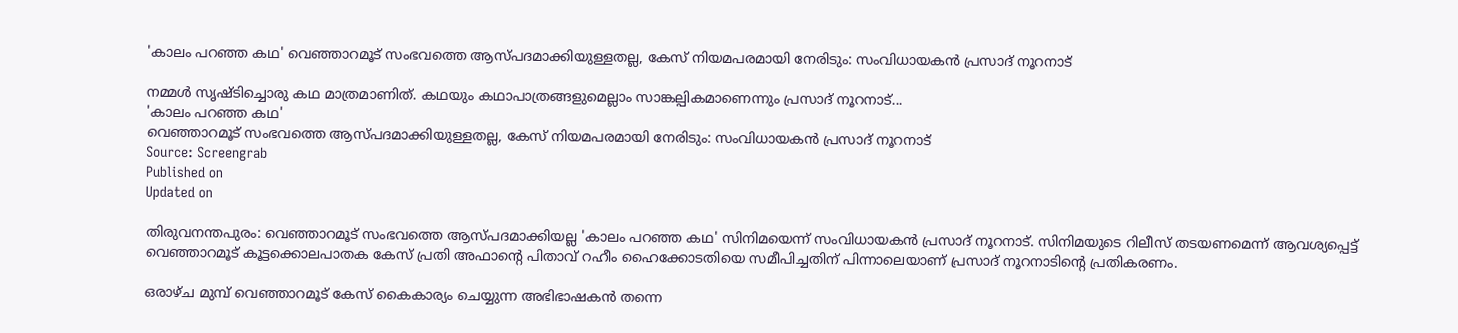'കാലം പറഞ്ഞ കഥ' വെഞ്ഞാറമൂട് സംഭവത്തെ ആസ്പദമാക്കിയുള്ളതല്ല, കേസ് നിയമപരമായി നേരിടും: സംവിധായകന്‍ പ്രസാദ് നൂറനാട്

നമ്മൾ സൃഷ്ടിച്ചൊരു കഥ മാത്രമാണിത്. കഥയും കഥാപാത്രങ്ങളുമെല്ലാം സാങ്കല്പികമാണെന്നും പ്രസാദ് നൂറനാട്...
'കാലം പറഞ്ഞ കഥ'
വെഞ്ഞാറമൂട് സംഭവത്തെ ആസ്പദമാക്കിയുള്ളതല്ല, കേസ് നിയമപരമായി നേരിടും: സംവിധായകന്‍ പ്രസാദ് നൂറനാട്
Source: Screengrab
Published on
Updated on

തിരുവനന്തപുരം: വെഞ്ഞാറമൂട് സംഭവത്തെ ആസ്പദമാക്കിയല്ല 'കാലം പറഞ്ഞ കഥ' സിനിമയെന്ന് സംവിധായകൻ പ്രസാദ് നൂറനാട്. സിനിമയുടെ റിലീസ് തടയണമെന്ന് ആവശ്യപ്പെട്ട് വെഞ്ഞാറമൂട് കൂട്ടക്കൊലപാതക കേസ് പ്രതി അഫാൻ്റെ പിതാവ് റഹീം ഹൈക്കോടതിയെ സമീപിച്ചതിന് പിന്നാലെയാണ് പ്രസാദ് നൂറനാടിൻ്റെ പ്രതികരണം.

ഒരാഴ്ച മുമ്പ് വെഞ്ഞാറമൂട് കേസ് കൈകാര്യം ചെയ്യുന്ന അഭിഭാഷകൻ തന്നെ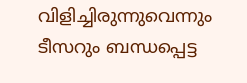വിളിച്ചിരുന്നുവെന്നും ടീസറും ബന്ധപ്പെട്ട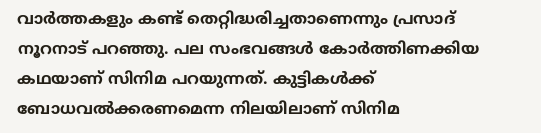വാർത്തകളും കണ്ട് തെറ്റിദ്ധരിച്ചതാണെന്നും പ്രസാദ് നൂറനാട് പറഞ്ഞു. പല സംഭവങ്ങൾ കോർത്തിണക്കിയ കഥയാണ് സിനിമ പറയുന്നത്. കുട്ടികൾക്ക് ബോധവൽക്കരണമെന്ന നിലയിലാണ് സിനിമ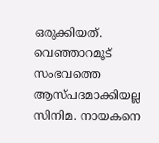ഒരുക്കിയത്. വെഞ്ഞാറമൂട് സംഭവത്തെ ആസ്പദമാക്കിയല്ല സിനിമ. നായകനെ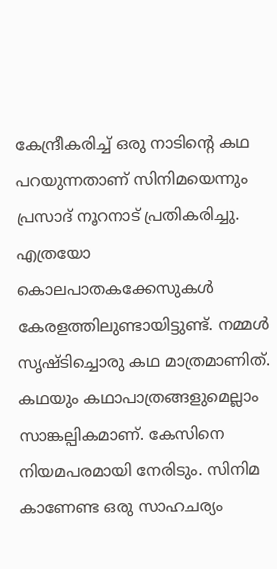കേന്ദ്രീകരിച്ച് ഒരു നാടിൻ്റെ കഥ പറയുന്നതാണ് സിനിമയെന്നും പ്രസാദ് നൂറനാട് പ്രതികരിച്ചു. എത്രയോ കൊലപാതകക്കേസുകൾ കേരളത്തിലുണ്ടായിട്ടുണ്ട്. നമ്മൾ സൃഷ്ടിച്ചൊരു കഥ മാത്രമാണിത്. കഥയും കഥാപാത്രങ്ങളുമെല്ലാം സാങ്കല്പികമാണ്. കേസിനെ നിയമപരമായി നേരിടും. സിനിമ കാണേണ്ട ഒരു സാഹചര്യം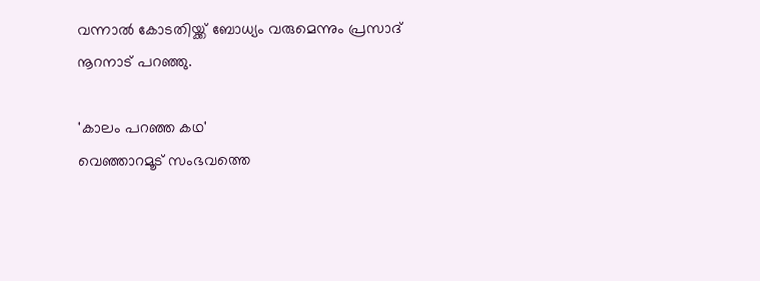വന്നാൽ കോടതിയ്ക്ക് ബോധ്യം വരുമെന്നും പ്രസാദ് നൂറനാട് പറഞ്ഞു.

'കാലം പറഞ്ഞ കഥ'
വെഞ്ഞാറമൂട് സംഭവത്തെ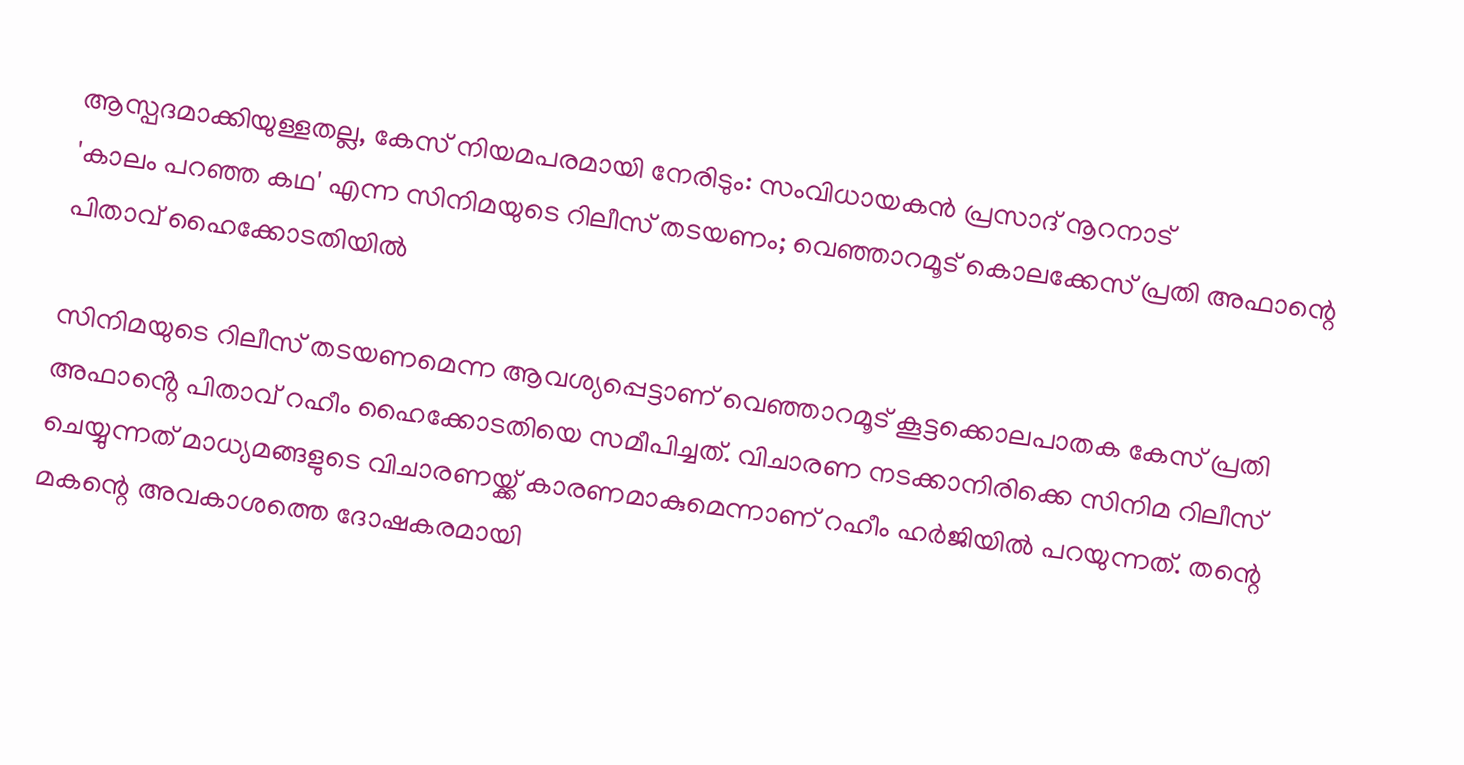ആസ്പദമാക്കിയുള്ളതല്ല, കേസ് നിയമപരമായി നേരിടും: സംവിധായകന്‍ പ്രസാദ് നൂറനാട്
'കാലം പറഞ്ഞ കഥ' എന്ന സിനിമയുടെ റിലീസ് തടയണം; വെഞ്ഞാറമൂട് കൊലക്കേസ് പ്രതി അഫാന്റെ പിതാവ് ഹൈക്കോടതിയിൽ

സിനിമയുടെ റിലീസ് തടയണമെന്ന ആവശ്യപ്പെട്ടാണ് വെഞ്ഞാറമൂട് കൂട്ടക്കൊലപാതക കേസ് പ്രതി അഫാൻ്റെ പിതാവ് റഹീം ഹൈക്കോടതിയെ സമീപിച്ചത്. വിചാരണ നടക്കാനിരിക്കെ സിനിമ റിലീസ് ചെയ്യുന്നത് മാധ്യമങ്ങളുടെ വിചാരണയ്ക്ക് കാരണമാകുമെന്നാണ് റഹീം ഹർജിയിൽ പറയുന്നത്. തന്റെ മകന്റെ അവകാശത്തെ ദോഷകരമായി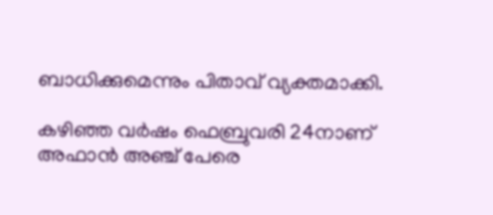ബാധിക്കുമെന്നും പിതാവ് വ്യക്തമാക്കി.

കഴിഞ്ഞ വർഷം ഫെബ്രുവരി 24നാണ് അഫാന്‍ അഞ്ച് പേരെ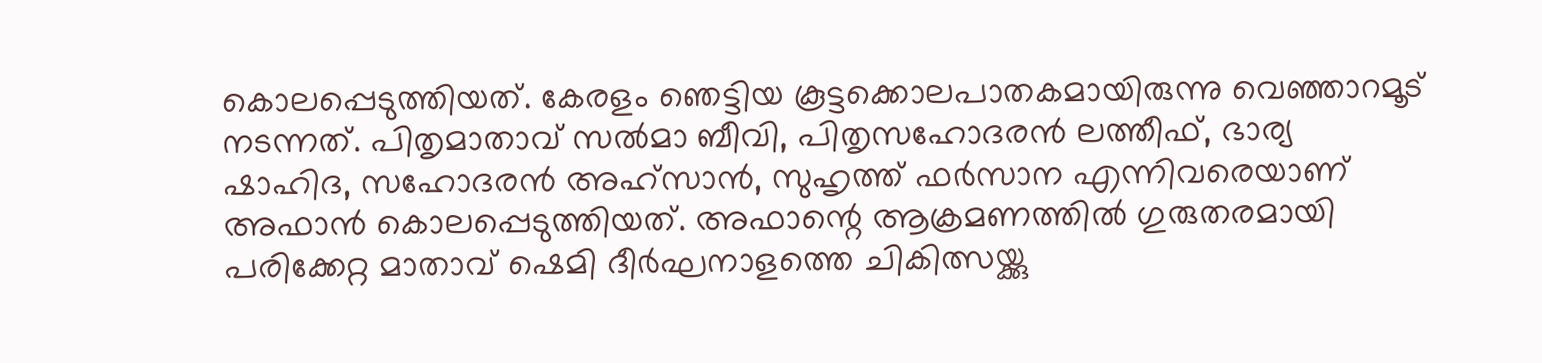കൊലപ്പെടുത്തിയത്. കേരളം ഞെട്ടിയ കൂട്ടക്കൊലപാതകമായിരുന്നു വെഞ്ഞാറമൂട് നടന്നത്. പിതൃമാതാവ് സല്‍മാ ബീവി, പിതൃസഹോദരന്‍ ലത്തീഫ്, ഭാര്യ ഷാഹിദ, സഹോദരന്‍ അഹ്‌സാന്‍, സുഹൃത്ത് ഫര്‍സാന എന്നിവരെയാണ് അഫാൻ കൊലപ്പെടുത്തിയത്. അഫാന്റെ ആക്രമണത്തില്‍ ഗുരുതരമായി പരിക്കേറ്റ മാതാവ് ഷെമി ദീര്‍ഘനാളത്തെ ചികിത്സയ്ക്കു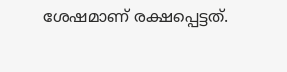ശേഷമാണ് രക്ഷപ്പെട്ടത്.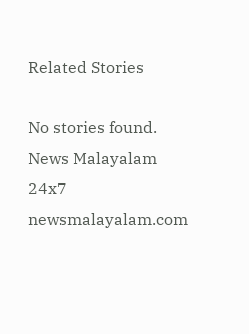Related Stories

No stories found.
News Malayalam 24x7
newsmalayalam.com